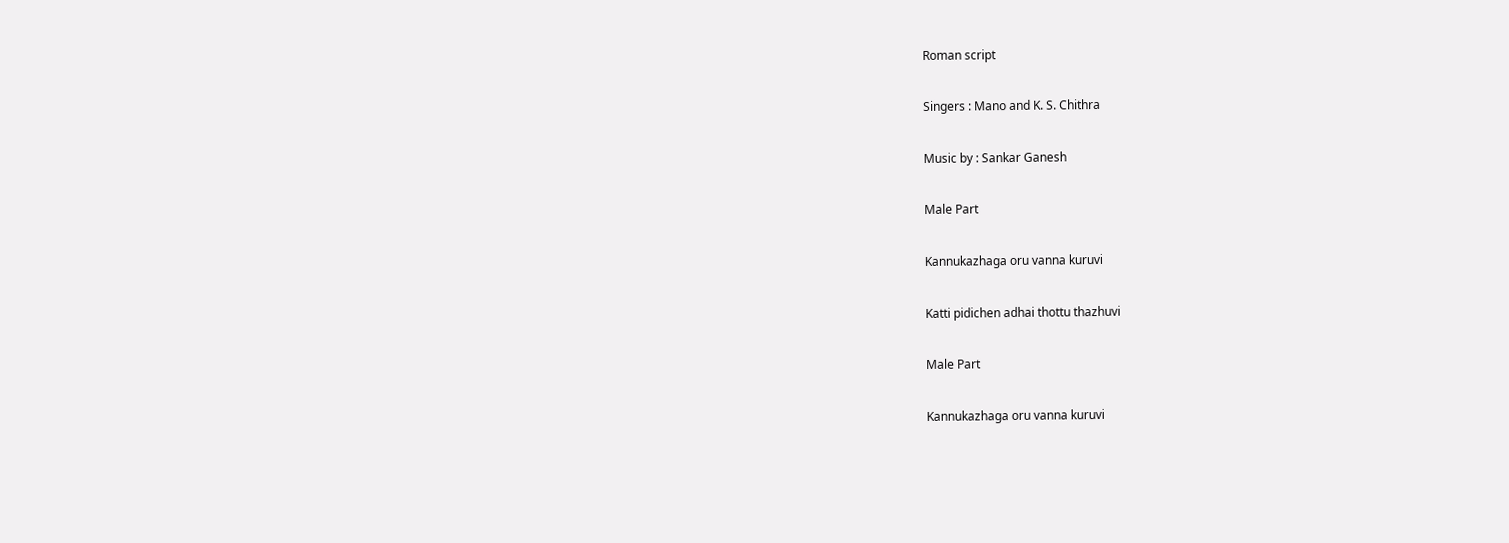Roman script

Singers : Mano and K. S. Chithra

Music by : Sankar Ganesh

Male Part

Kannukazhaga oru vanna kuruvi

Katti pidichen adhai thottu thazhuvi

Male Part

Kannukazhaga oru vanna kuruvi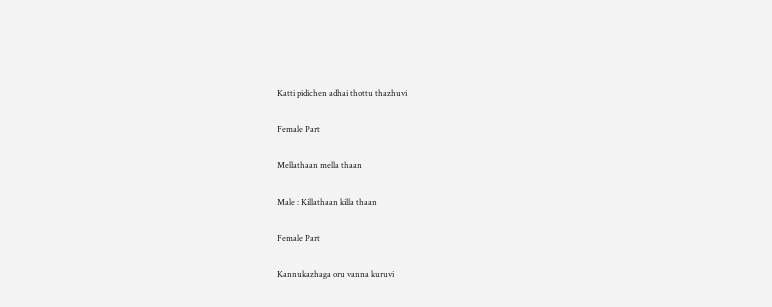Katti pidichen adhai thottu thazhuvi

Female Part

Mellathaan mella thaan

Male : Killathaan killa thaan

Female Part

Kannukazhaga oru vanna kuruvi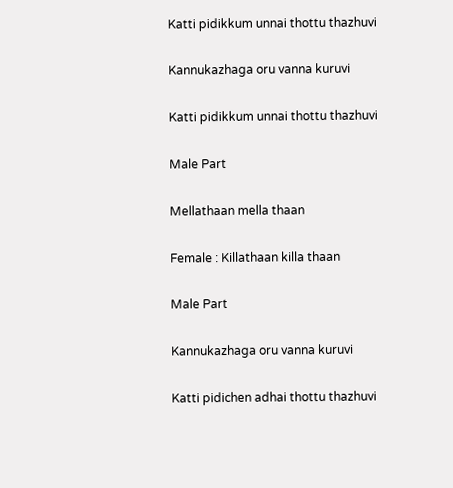Katti pidikkum unnai thottu thazhuvi

Kannukazhaga oru vanna kuruvi

Katti pidikkum unnai thottu thazhuvi

Male Part

Mellathaan mella thaan

Female : Killathaan killa thaan

Male Part

Kannukazhaga oru vanna kuruvi

Katti pidichen adhai thottu thazhuvi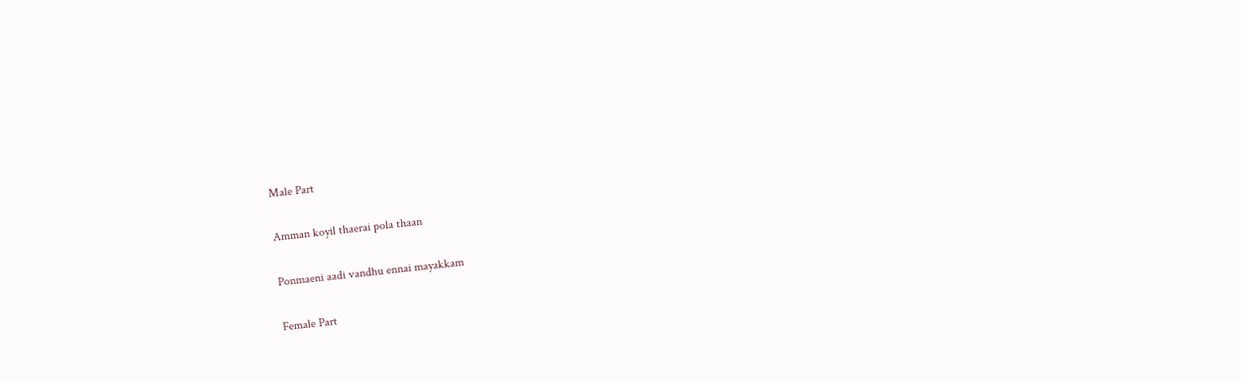Male Part

Amman koyil thaerai pola thaan

Ponmaeni aadi vandhu ennai mayakkam

Female Part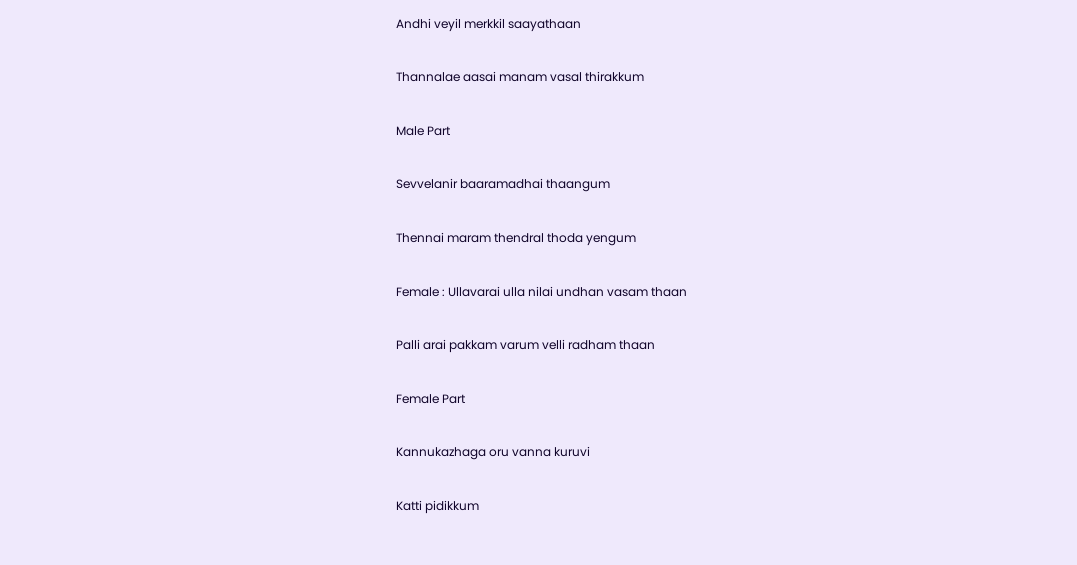Andhi veyil merkkil saayathaan

Thannalae aasai manam vasal thirakkum

Male Part

Sevvelanir baaramadhai thaangum

Thennai maram thendral thoda yengum

Female : Ullavarai ulla nilai undhan vasam thaan

Palli arai pakkam varum velli radham thaan

Female Part

Kannukazhaga oru vanna kuruvi

Katti pidikkum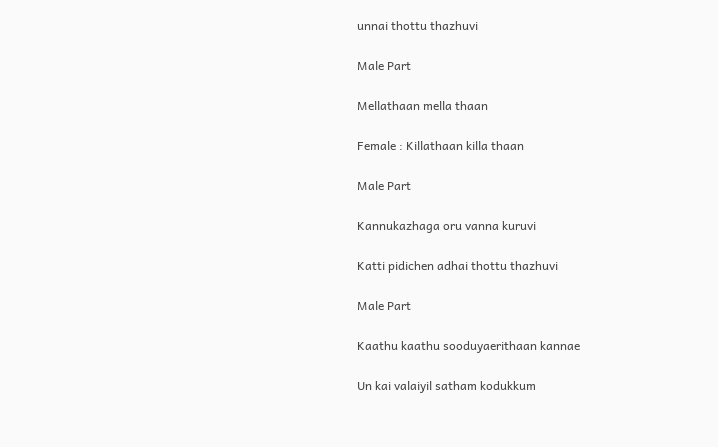unnai thottu thazhuvi

Male Part

Mellathaan mella thaan

Female : Killathaan killa thaan

Male Part

Kannukazhaga oru vanna kuruvi

Katti pidichen adhai thottu thazhuvi

Male Part

Kaathu kaathu sooduyaerithaan kannae

Un kai valaiyil satham kodukkum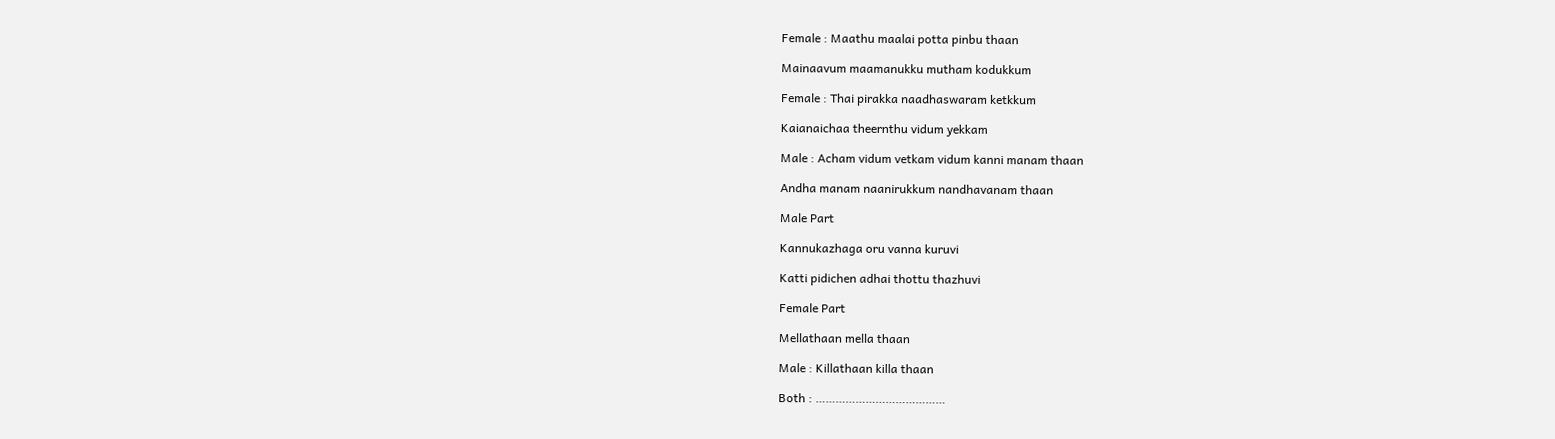Female : Maathu maalai potta pinbu thaan

Mainaavum maamanukku mutham kodukkum

Female : Thai pirakka naadhaswaram ketkkum

Kaianaichaa theernthu vidum yekkam

Male : Acham vidum vetkam vidum kanni manam thaan

Andha manam naanirukkum nandhavanam thaan

Male Part

Kannukazhaga oru vanna kuruvi

Katti pidichen adhai thottu thazhuvi

Female Part

Mellathaan mella thaan

Male : Killathaan killa thaan

Both : …………………………………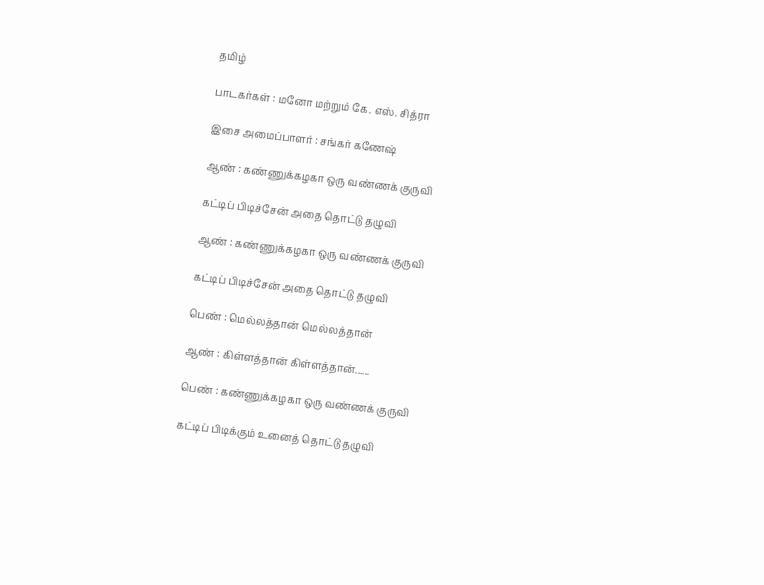தமிழ்

பாடகர்கள் : மனோ மற்றும் கே. எஸ். சித்ரா

இசை அமைப்பாளர் : சங்கர் கணேஷ்

ஆண் : கண்ணுக்கழகா ஒரு வண்ணக் குருவி

கட்டிப் பிடிச்சேன் அதை தொட்டு தழுவி

ஆண் : கண்ணுக்கழகா ஒரு வண்ணக் குருவி

கட்டிப் பிடிச்சேன் அதை தொட்டு தழுவி

பெண் : மெல்லத்தான் மெல்லத்தான்

ஆண் : கிள்ளத்தான் கிள்ளத்தான்......

பெண் : கண்ணுக்கழகா ஒரு வண்ணக் குருவி

கட்டிப் பிடிக்கும் உனைத் தொட்டு தழுவி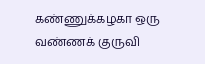கண்ணுக்கழகா ஒரு வண்ணக் குருவி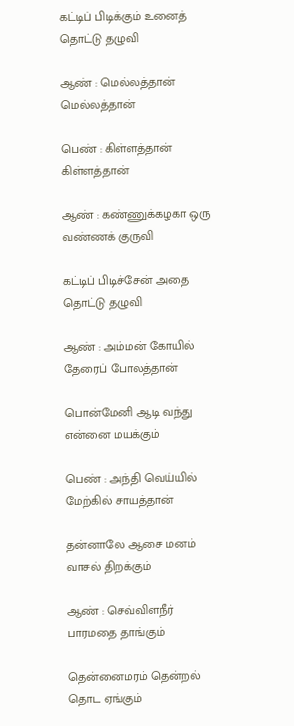கட்டிப் பிடிக்கும் உனைத் தொட்டு தழுவி

ஆண் : மெல்லத்தான் மெல்லத்தான்

பெண் : கிள்ளத்தான் கிள்ளத்தான்

ஆண் : கண்ணுக்கழகா ஒரு வண்ணக் குருவி

கட்டிப் பிடிச்சேன் அதை தொட்டு தழுவி

ஆண் : அம்மன் கோயில் தேரைப் போலத்தான்

பொன்மேனி ஆடி வந்து என்னை மயக்கும்

பெண் : அந்தி வெய்யில் மேற்கில் சாயத்தான்

தன்னாலே ஆசை மனம் வாசல் திறக்கும்

ஆண் : செவ்விளநீர் பாரமதை தாங்கும்

தென்னைமரம் தென்றல் தொட ஏங்கும்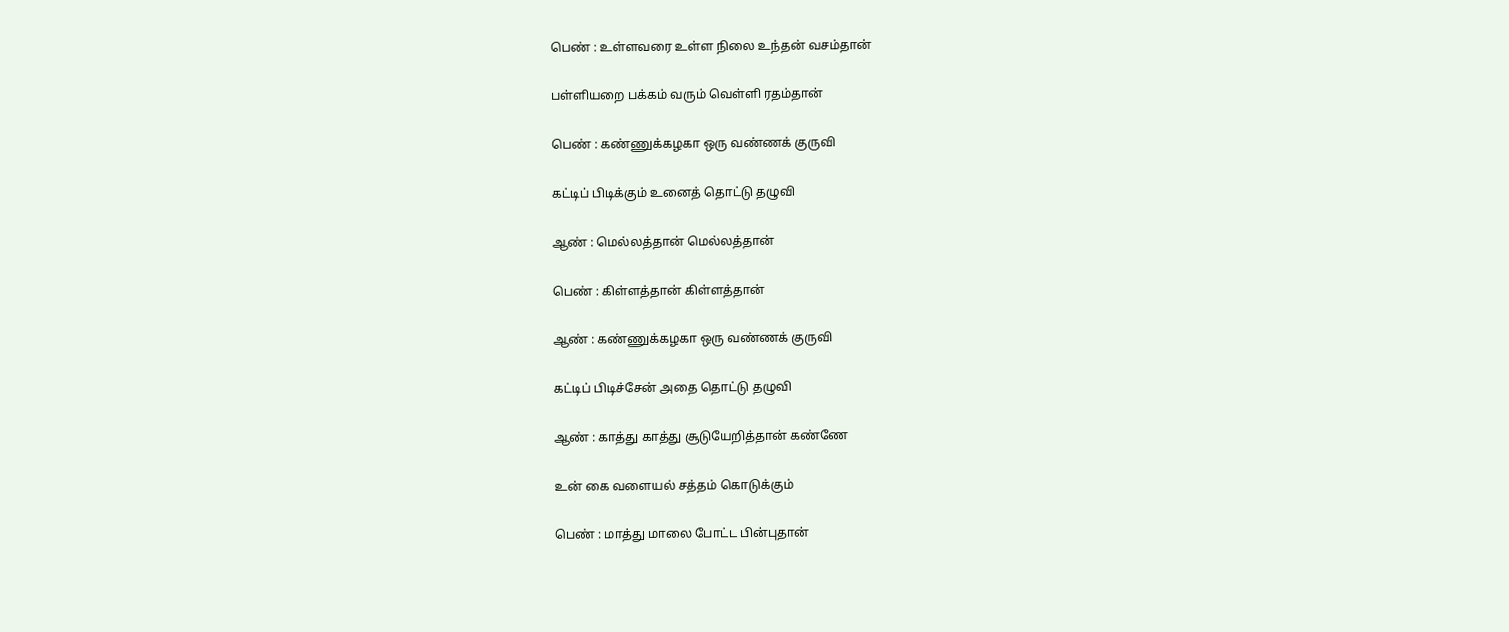பெண் : உள்ளவரை உள்ள நிலை உந்தன் வசம்தான்

பள்ளியறை பக்கம் வரும் வெள்ளி ரதம்தான்

பெண் : கண்ணுக்கழகா ஒரு வண்ணக் குருவி

கட்டிப் பிடிக்கும் உனைத் தொட்டு தழுவி

ஆண் : மெல்லத்தான் மெல்லத்தான்

பெண் : கிள்ளத்தான் கிள்ளத்தான்

ஆண் : கண்ணுக்கழகா ஒரு வண்ணக் குருவி

கட்டிப் பிடிச்சேன் அதை தொட்டு தழுவி

ஆண் : காத்து காத்து சூடுயேறித்தான் கண்ணே

உன் கை வளையல் சத்தம் கொடுக்கும்

பெண் : மாத்து மாலை போட்ட பின்புதான்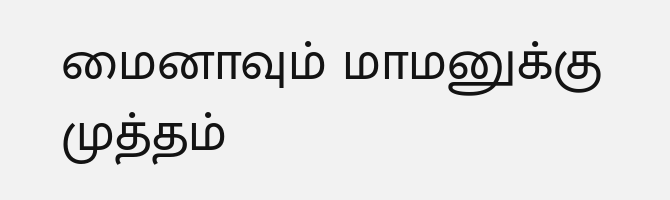மைனாவும் மாமனுக்கு முத்தம்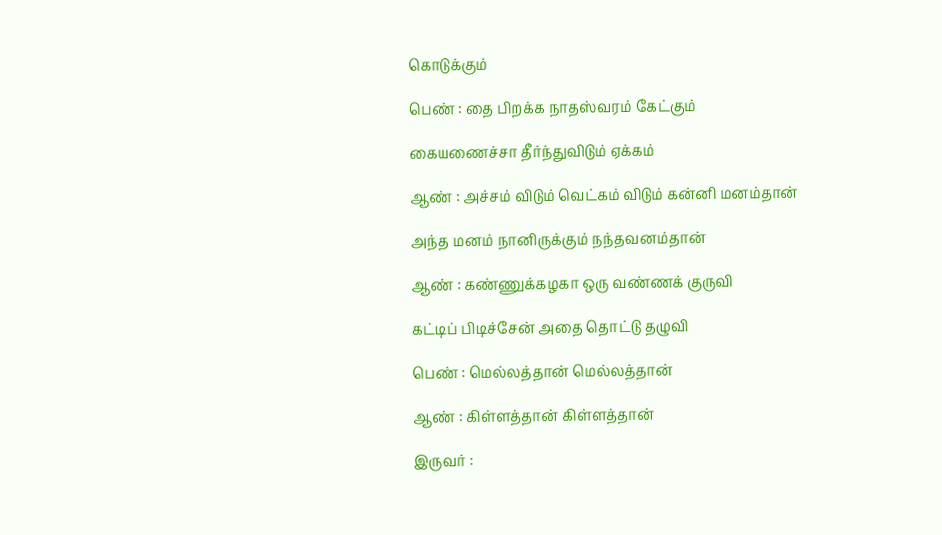கொடுக்கும்

பெண் : தை பிறக்க நாதஸ்வரம் கேட்கும்

கையணைச்சா தீர்ந்துவிடும் ஏக்கம்

ஆண் : அச்சம் விடும் வெட்கம் விடும் கன்னி மனம்தான்

அந்த மனம் நானிருக்கும் நந்தவனம்தான்

ஆண் : கண்ணுக்கழகா ஒரு வண்ணக் குருவி

கட்டிப் பிடிச்சேன் அதை தொட்டு தழுவி

பெண் : மெல்லத்தான் மெல்லத்தான்

ஆண் : கிள்ளத்தான் கிள்ளத்தான்

இருவர் :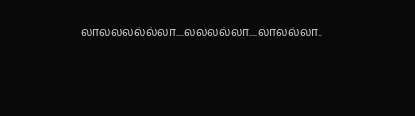லாலலலல்ல்லா....லலலல்லா....லாலல்லா..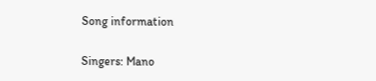Song information

Singers: Mano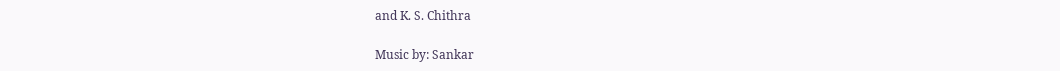and K. S. Chithra

Music by: Sankar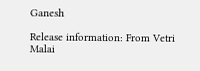Ganesh

Release information: From Vetri Malai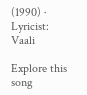(1990) · Lyricist: Vaali

Explore this song